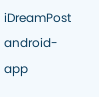iDreamPost
android-app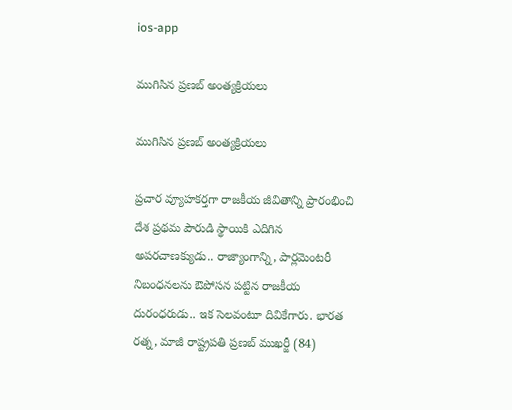ios-app

ముగిసిన ప్ర‌ణ‌బ్ అంత్య‌క్రియ‌లు

ముగిసిన ప్ర‌ణ‌బ్ అంత్య‌క్రియ‌లు

ప్రచార వ్యూహకర్తగా రాజకీయ జీవితాన్ని ప్రారంభించి దేశ ప్రథమ పౌరుడి స్థాయికి ఎదిగిన అపరచాణక్యుడు.. రాజ్యాంగాన్ని, పార్లమెంటరీ నిబంధనలను ఔపోసన పట్టిన రాజకీయ దురంధరుడు.. ఇక సెల‌వంటూ దివికేగారు. భారత రత్న, మాజీ రాష్ట్రపతి ప్రణబ్‌ ముఖర్జీ (84)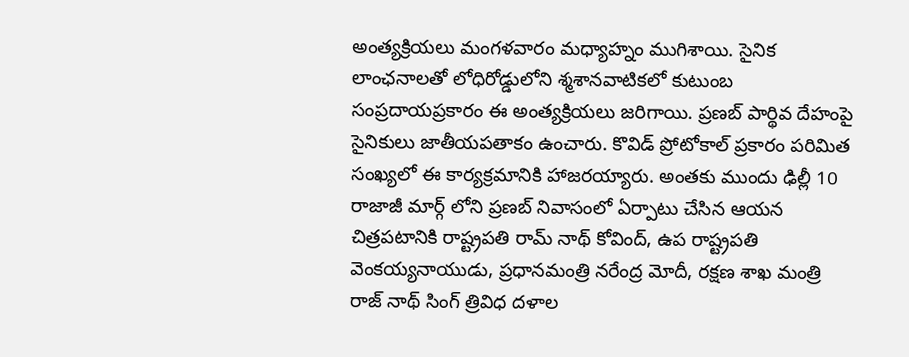అంత్య‌క్రియ‌లు మంగ‌ళ‌వారం మ‌ధ్యాహ్నం ముగిశాయి. సైనిక లాంఛ‌నాల‌తో లోధిరోడ్డులోని శ్మశానవాటికలో కుటుంబ సంప్ర‌దాయ‌ప్ర‌కారం ఈ అంత్యక్రియ‌లు జ‌రిగాయి. ప్ర‌ణ‌బ్ పార్థివ దేహంపై సైనికులు జాతీయ‌ప‌తాకం ఉంచారు. కొవిడ్ ప్రోటోకాల్ ప్ర‌కారం ప‌రిమిత సంఖ్య‌లో ఈ కార్య‌క్ర‌మానికి హాజ‌ర‌య్యారు. అంత‌కు ముందు ఢిల్లీ 10 రాజాజీ మార్గ్ లోని ప్ర‌ణ‌బ్ నివాసంలో ఏర్పాటు చేసిన ఆయ‌న చిత్ర‌ప‌టానికి రాష్ట్రప‌తి రామ్ నాథ్ కోవింద్, ఉప రాష్ట్రప‌తి వెంక‌య్య‌నాయుడు, ప్ర‌ధాన‌మంత్రి న‌రేంద్ర మోదీ, ర‌క్ష‌ణ శాఖ మంత్రి రాజ్ నాథ్ సింగ్ త్రివిధ ద‌ళాల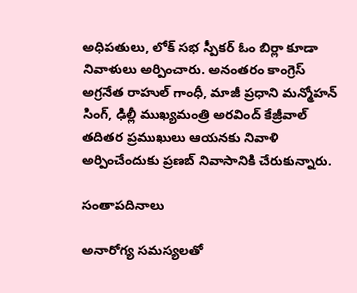అధిప‌తులు, లోక్ స‌భ స్పీక‌ర్ ఓం బిర్లా కూడా నివాళులు అర్పించారు. అనంత‌రం కాంగ్రెస్ అగ్ర‌నేత రాహుల్ గాంధీ, మాజీ ప్ర‌ధాని మ‌న్మోహ‌న్ సింగ్, ఢిల్లీ ముఖ్య‌మంత్రి అర‌వింద్ కేజ్రీవాల్ త‌దిత‌ర ప్ర‌ముఖులు ఆయ‌న‌కు నివాళి అర్పించేందుకు ప్ర‌ణ‌బ్ నివాసానికి చేరుకున్నారు.

సంతాప‌దినాలు

అనారోగ్య స‌మ‌స్య‌ల‌తో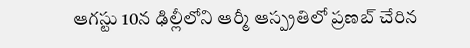ఆగ‌స్టు 10న ఢిల్లీలోని ఆర్మీ ఆస్ప్ర‌తిలో ప్ర‌ణ‌బ్ చేరిన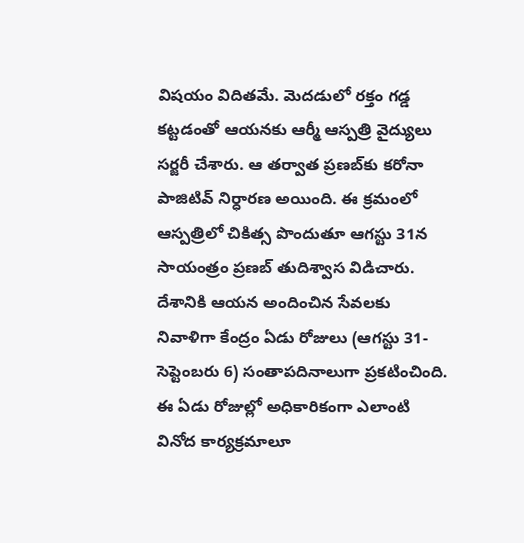విష‌యం విదిత‌మే. మెద‌డులో ర‌క్తం గ‌డ్డ క‌ట్ట‌డంతో ఆయ‌న‌కు ఆర్మీ ఆస్ప‌త్రి వైద్యులు స‌ర్జరీ చేశారు. ఆ త‌ర్వాత ప్ర‌ణ‌బ్‌కు క‌రోనా పాజిటివ్ నిర్ధార‌ణ అయింది. ఈ క్ర‌మంలో ఆస్ప‌త్రిలో చికిత్స పొందుతూ ఆగ‌స్టు 31న సాయంత్రం ప్ర‌ణ‌బ్ తుదిశ్వాస విడిచారు. దేశానికి ఆయన అందించిన సేవలకు నివాళిగా కేంద్రం ఏడు రోజులు (ఆగస్టు 31-సెప్టెంబరు 6) సంతాపదినాలుగా ప్రకటించింది. ఈ ఏడు రోజుల్లో అధికారికంగా ఎలాంటి వినోద కార్యక్రమాలూ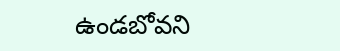ఉండబోవని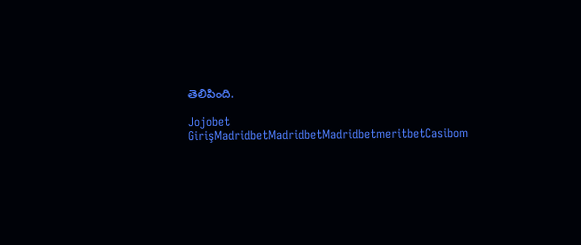తెలిపింది.

Jojobet GirişMadridbetMadridbetMadridbetmeritbetCasibom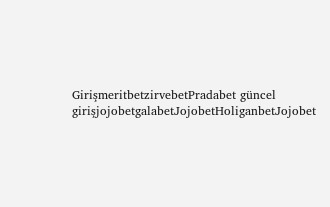GirişmeritbetzirvebetPradabet güncel girişjojobetgalabetJojobetHoliganbetJojobet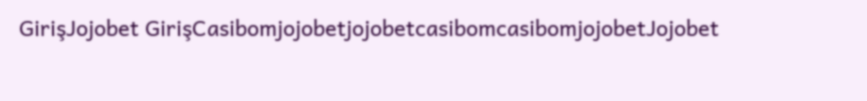GirişJojobet GirişCasibomjojobetjojobetcasibomcasibomjojobetJojobet